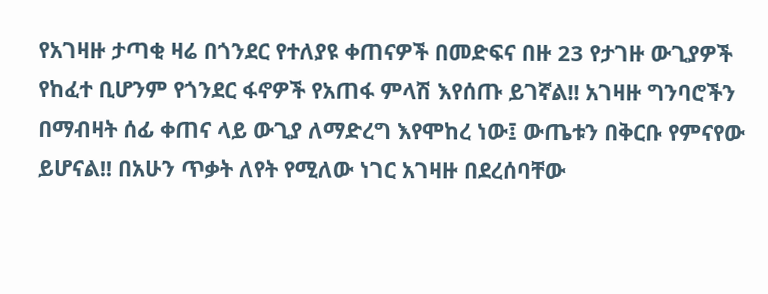የአገዛዙ ታጣቂ ዛሬ በጎንደር የተለያዩ ቀጠናዎች በመድፍና በዙ 23 የታገዙ ውጊያዎች የከፈተ ቢሆንም የጎንደር ፋኖዎች የአጠፋ ምላሽ እየሰጡ ይገኛል!! አገዛዙ ግንባሮችን በማብዛት ሰፊ ቀጠና ላይ ውጊያ ለማድረግ እየሞከረ ነው፤ ውጤቱን በቅርቡ የምናየው ይሆናል!! በአሁን ጥቃት ለየት የሚለው ነገር አገዛዙ በደረሰባቸው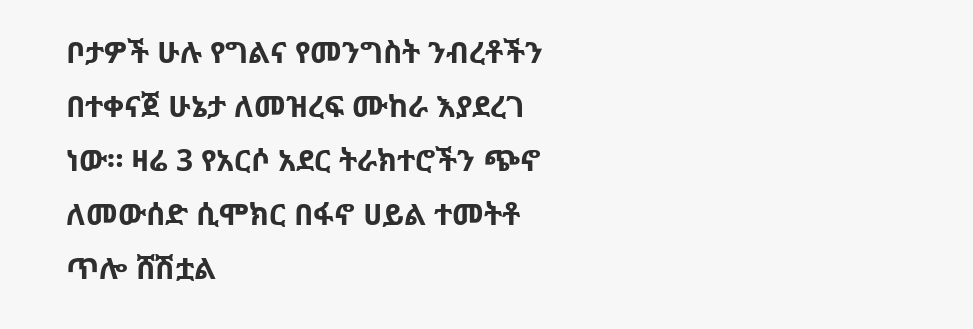ቦታዎች ሁሉ የግልና የመንግስት ንብረቶችን በተቀናጀ ሁኔታ ለመዝረፍ ሙከራ እያደረገ ነው። ዛሬ 3 የአርሶ አደር ትራክተሮችን ጭኖ ለመውሰድ ሲሞክር በፋኖ ሀይል ተመትቶ ጥሎ ሸሽቷል